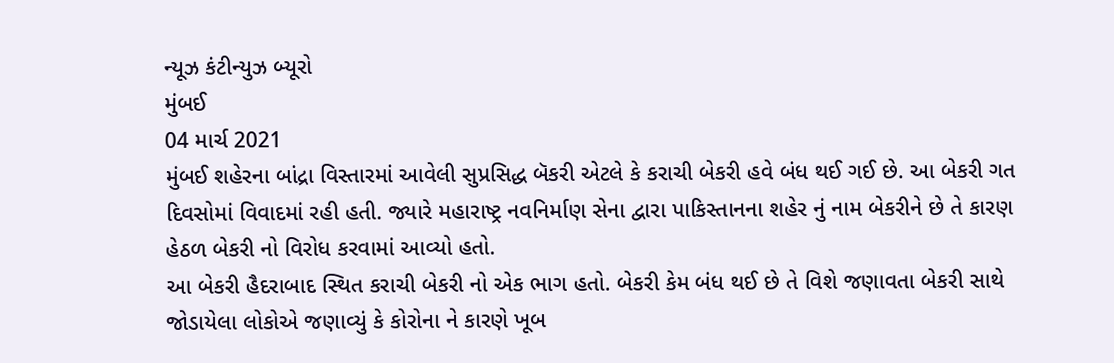ન્યૂઝ કંટીન્યુઝ બ્યૂરો
મુંબઈ
04 માર્ચ 2021
મુંબઈ શહેરના બાંદ્રા વિસ્તારમાં આવેલી સુપ્રસિદ્ધ બૅકરી એટલે કે કરાચી બેકરી હવે બંધ થઈ ગઈ છે. આ બેકરી ગત દિવસોમાં વિવાદમાં રહી હતી. જ્યારે મહારાષ્ટ્ર નવનિર્માણ સેના દ્વારા પાકિસ્તાનના શહેર નું નામ બેકરીને છે તે કારણ હેઠળ બેકરી નો વિરોધ કરવામાં આવ્યો હતો.
આ બેકરી હૈદરાબાદ સ્થિત કરાચી બેકરી નો એક ભાગ હતો. બેકરી કેમ બંધ થઈ છે તે વિશે જણાવતા બેકરી સાથે જોડાયેલા લોકોએ જણાવ્યું કે કોરોના ને કારણે ખૂબ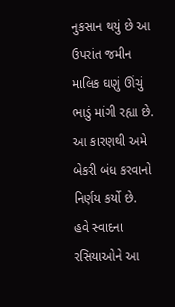નુકસાન થયું છે આ ઉપરાંત જમીન માલિક ઘણું ઊંચું ભાડું માંગી રહ્યા છે. આ કારણથી અમે બેકરી બંધ કરવાનો નિર્ણય કર્યો છે.
હવે સ્વાદના રસિયાઓને આ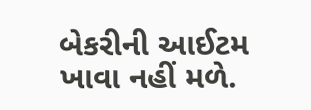બેકરીની આઈટમ ખાવા નહીં મળે.